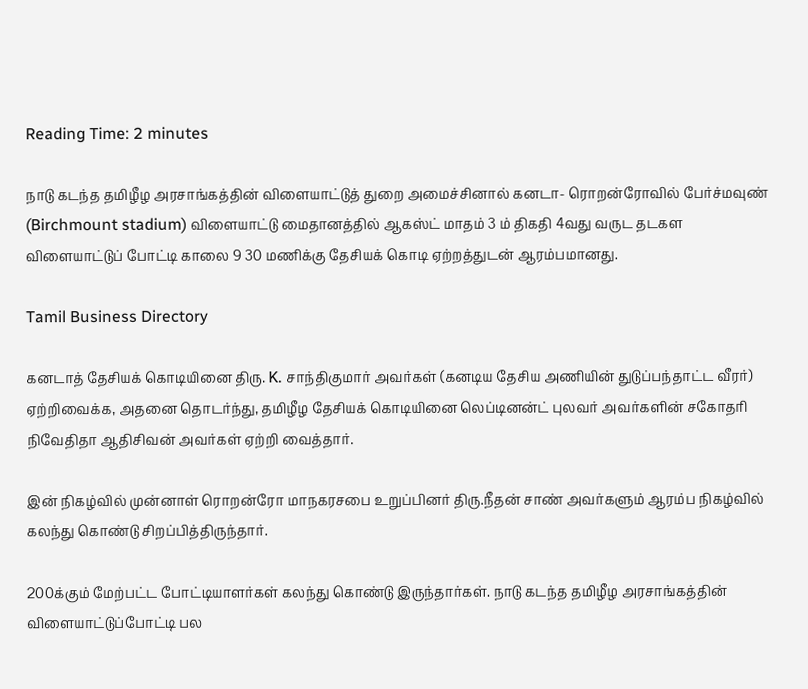Reading Time: 2 minutes

நாடு கடந்த தமிழீழ அரசாங்கத்தின் விளையாட்டுத் துறை அமைச்சினால் கனடா- ரொறன்ரோவில் பேர்ச்மவுண் (Birchmount stadium) விளையாட்டு மைதானத்தில் ஆகஸ்ட் மாதம் 3 ம் திகதி 4வது வருட தடகள விளையாட்டுப் போட்டி காலை 9 30 மணிக்கு தேசியக் கொடி ஏற்றத்துடன் ஆரம்பமானது.

Tamil Business Directory

கனடாத் தேசியக் கொடியினை திரு. K. சாந்திகுமார் அவர்கள் (கனடிய தேசிய அணியின் துடுப்பந்தாட்ட வீரர்) ஏற்றிவைக்க, அதனை தொடர்ந்து, தமிழீழ தேசியக் கொடியினை லெப்டினன்ட் புலவர் அவர்களின் சகோதரி நிவேதிதா ஆதிசிவன் அவர்கள் ஏற்றி வைத்தார்.

இன் நிகழ்வில் முன்னாள் ரொறன்ரோ மாநகரசபை உறுப்பினர் திரு.நீதன் சாண் அவர்களும் ஆரம்ப நிகழ்வில் கலந்து கொண்டு சிறப்பித்திருந்தார்.

200க்கும் மேற்பட்ட போட்டியாளர்கள் கலந்து கொண்டு இருந்தார்கள். நாடு கடந்த தமிழீழ அரசாங்கத்தின் விளையாட்டுப்போட்டி பல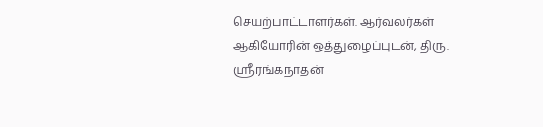செயற்பாட்டாளர்கள். ஆர்வலர்கள் ஆகியோரின் ஒத்துழைப்புடன், திரு. ஶ்ரீரங்கநாதன்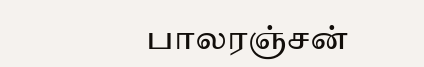பாலரஞ்சன்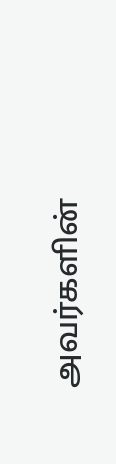அவர்களின்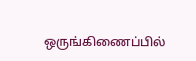ஒருங்கிணைப்பில்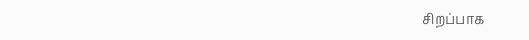சிறப்பாக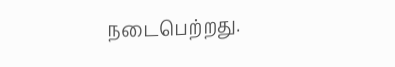நடைபெற்றது.